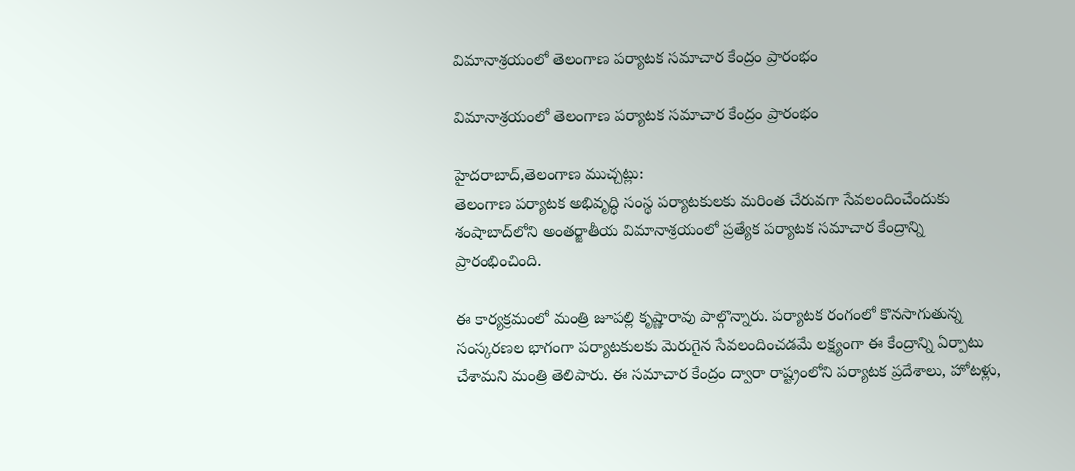విమానాశ్రయంలో తెలంగాణ పర్యాటక సమాచార కేంద్రం ప్రారంభం

విమానాశ్రయంలో తెలంగాణ పర్యాటక సమాచార కేంద్రం ప్రారంభం

హైదరాబాద్,తెలంగాణ ముచ్చట్లు:
తెలంగాణ పర్యాటక అభివృద్ధి సంస్థ పర్యాటకులకు మరింత చేరువగా సేవలందించేందుకు శంషాబాద్‌లోని అంతర్జాతీయ విమానాశ్రయంలో ప్రత్యేక పర్యాటక సమాచార కేంద్రాన్ని ప్రారంభించింది.

ఈ కార్యక్రమంలో మంత్రి జూపల్లి కృష్ణారావు పాల్గొన్నారు. పర్యాటక రంగంలో కొనసాగుతున్న సంస్కరణల భాగంగా పర్యాటకులకు మెరుగైన సేవలందించడమే లక్ష్యంగా ఈ కేంద్రాన్ని ఏర్పాటు చేశామని మంత్రి తెలిపారు. ఈ సమాచార కేంద్రం ద్వారా రాష్ట్రంలోని పర్యాటక ప్రదేశాలు, హోటళ్లు,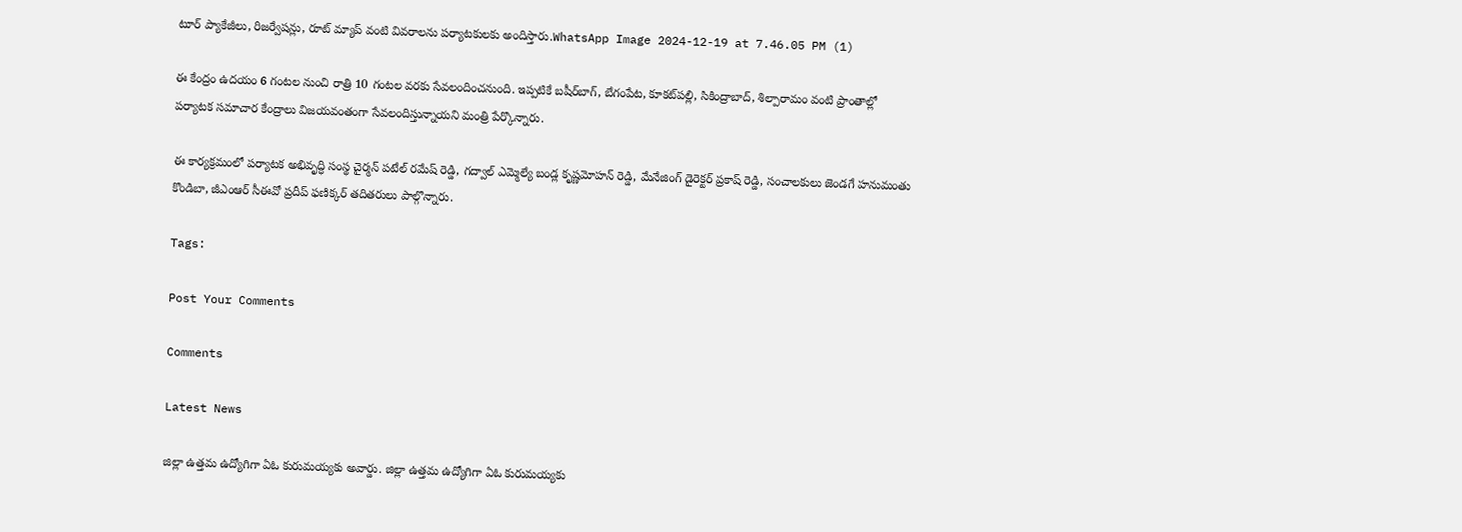టూర్ ప్యాకేజీలు, రిజర్వేషన్లు, రూట్ మ్యాప్ వంటి వివరాలను పర్యాటకులకు అందిస్తారు.WhatsApp Image 2024-12-19 at 7.46.05 PM (1)

ఈ కేంద్రం ఉదయం 6 గంటల నుంచి రాత్రి 10 గంటల వరకు సేవలందించనుంది. ఇప్పటికే బషీర్‌బాగ్, బేగంపేట, కూకట్‌పల్లి, సికింద్రాబాద్, శిల్పారామం వంటి ప్రాంతాల్లో పర్యాటక సమాచార కేంద్రాలు విజయవంతంగా సేవలందిస్తున్నాయని మంత్రి పేర్కొన్నారు.

ఈ కార్యక్రమంలో పర్యాటక అభివృద్ధి సంస్థ చైర్మన్ పటేల్ రమేష్ రెడ్డి, గద్వాల్ ఎమ్మెల్యే బండ్ల కృష్ణమోహన్ రెడ్డి, మేనేజింగ్ డైరెక్టర్ ప్రకాష్ రెడ్డి, సంచాలకులు జెండగే హనుమంతు కొండిబా, జీఎంఆర్ సీఈవో ప్రదీప్ ఫణిక్కర్ తదితరులు పాల్గొన్నారు.

Tags:

Post Your Comments

Comments

Latest News

జిల్లా ఉత్తమ ఉద్యోగిగా ఏఓ కురుమయ్యకు అవార్డు. జిల్లా ఉత్తమ ఉద్యోగిగా ఏఓ కురుమయ్యకు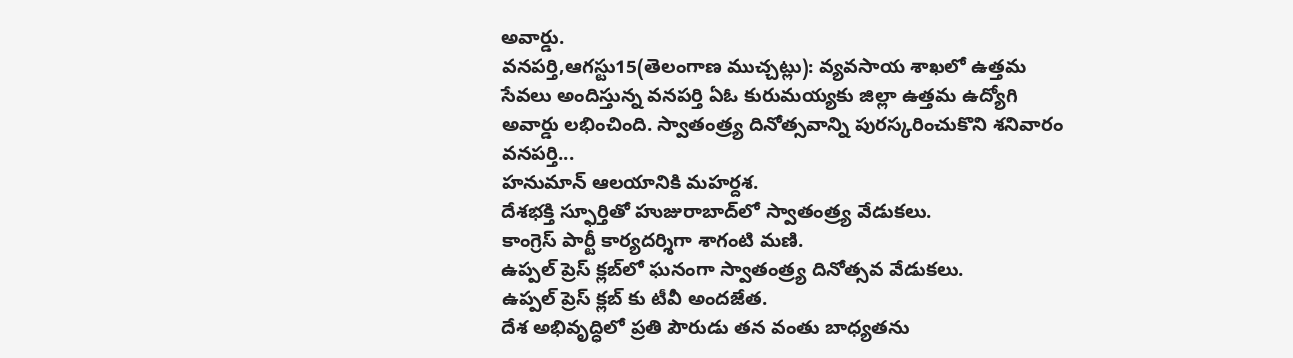అవార్డు.
వనపర్తి,ఆగస్టు15(తెలంగాణ ముచ్చట్లు): వ్యవసాయ శాఖలో ఉత్తమ సేవలు అందిస్తున్న వనపర్తి ఏఓ కురుమయ్యకు జిల్లా ఉత్తమ ఉద్యోగి అవార్డు లభించింది. స్వాతంత్ర్య దినోత్సవాన్ని పురస్కరించుకొని శనివారం వనపర్తి...
హనుమాన్ ఆలయానికి మహర్దశ.
దేశభక్తి స్ఫూర్తితో హుజురాబాద్‌లో స్వాతంత్ర్య వేడుకలు.
కాంగ్రెస్ పార్టీ కార్యదర్శిగా శాగంటి మణి.
ఉప్పల్ ప్రెస్ క్లబ్‌లో ఘనంగా స్వాతంత్ర్య దినోత్సవ వేడుకలు.
ఉప్పల్ ప్రెస్ క్లబ్‌ కు టీవీ అందజేత.
దేశ అభివృద్ధిలో ప్రతి పౌరుడు తన వంతు బాధ్యతను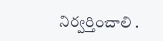నిర్వర్తించాలి .